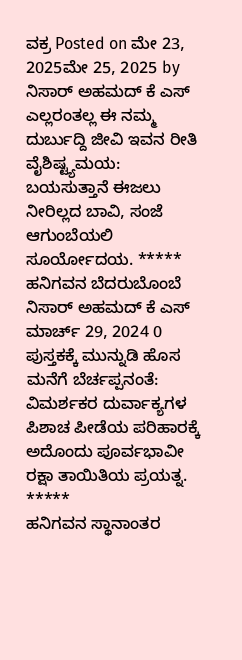ವಕ್ರ Posted on ಮೇ 23, 2025ಮೇ 25, 2025 by ನಿಸಾರ್ ಅಹಮದ್ ಕೆ ಎಸ್ ಎಲ್ಲರಂತಲ್ಲ ಈ ನಮ್ಮ ದುರ್ಬುದ್ದಿ ಜೀವಿ ಇವನ ರೀತಿ ವೈಶಿಷ್ಟ್ಯಮಯ: ಬಯಸುತ್ತಾನೆ ಈಜಲು ನೀರಿಲ್ಲದ ಬಾವಿ, ಸಂಜೆ ಆಗುಂಬೆಯಲಿ ಸೂರ್ಯೋದಯ. *****
ಹನಿಗವನ ಬೆದರುಬೊಂಬೆ ನಿಸಾರ್ ಅಹಮದ್ ಕೆ ಎಸ್ ಮಾರ್ಚ್ 29, 2024 0 ಪುಸ್ತಕಕ್ಕೆ ಮುನ್ನುಡಿ ಹೊಸ ಮನೆಗೆ ಬೆರ್ಚಪ್ಪನಂತೆ: ವಿಮರ್ಶಕರ ದುರ್ವಾಕ್ಯಗಳ ಪಿಶಾಚ ಪೀಡೆಯ ಪರಿಹಾರಕ್ಕೆ ಅದೊಂದು ಪೂರ್ವಭಾವೀ ರಕ್ಷಾ ತಾಯಿತಿಯ ಪ್ರಯತ್ನ. *****
ಹನಿಗವನ ಸ್ಥಾನಾಂತರ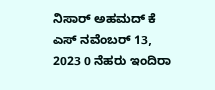ನಿಸಾರ್ ಅಹಮದ್ ಕೆ ಎಸ್ ನವೆಂಬರ್ 13, 2023 0 ನೆಹರು ಇಂದಿರಾ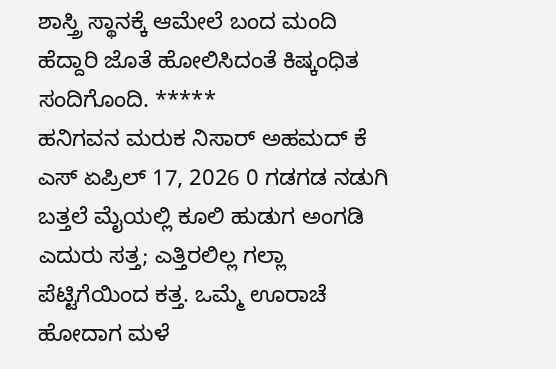ಶಾಸ್ತ್ರಿ ಸ್ಥಾನಕ್ಕೆ ಆಮೇಲೆ ಬಂದ ಮಂದಿ ಹೆದ್ದಾರಿ ಜೊತೆ ಹೋಲಿಸಿದಂತೆ ಕಿಷ್ಕಂಧಿತ ಸಂದಿಗೊಂದಿ. *****
ಹನಿಗವನ ಮರುಕ ನಿಸಾರ್ ಅಹಮದ್ ಕೆ ಎಸ್ ಏಪ್ರಿಲ್ 17, 2026 0 ಗಡಗಡ ನಡುಗಿ ಬತ್ತಲೆ ಮೈಯಲ್ಲಿ ಕೂಲಿ ಹುಡುಗ ಅಂಗಡಿ ಎದುರು ಸತ್ತ; ಎತ್ತಿರಲಿಲ್ಲ ಗಲ್ಲಾ ಪೆಟ್ಟಿಗೆಯಿಂದ ಕತ್ತ. ಒಮ್ಮೆ ಊರಾಚೆ ಹೋದಾಗ ಮಳೆ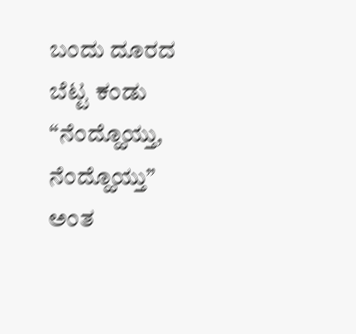ಬಂದು ದೂರದ ಬೆಟ್ಟ ಕಂಡು “ನೆಂದ್ಹೊಯ್ತು, ನೆಂದ್ಹೊಯ್ತು” ಅಂತ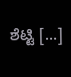ಶೆಟ್ಟಿ […]